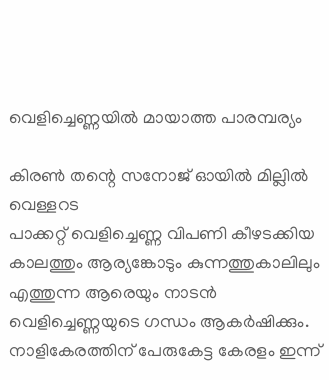വെളിച്ചെണ്ണയിൽ മായാത്ത പാരമ്പര്യം

കിരൺ തന്റെ സനോജ് ഓയിൽ മില്ലിൽ
വെള്ളറട
പാക്കറ്റ് വെളിച്ചെണ്ണ വിപണി കീഴടക്കിയ കാലത്തും ആര്യങ്കോടും കുന്നത്തുകാലിലും എത്തുന്ന ആരെയും നാടൻ വെളിച്ചെണ്ണയുടെ ഗന്ധം ആകർഷിക്കും. നാളികേരത്തിന് പേരുകേട്ട കേരളം ഇന്ന്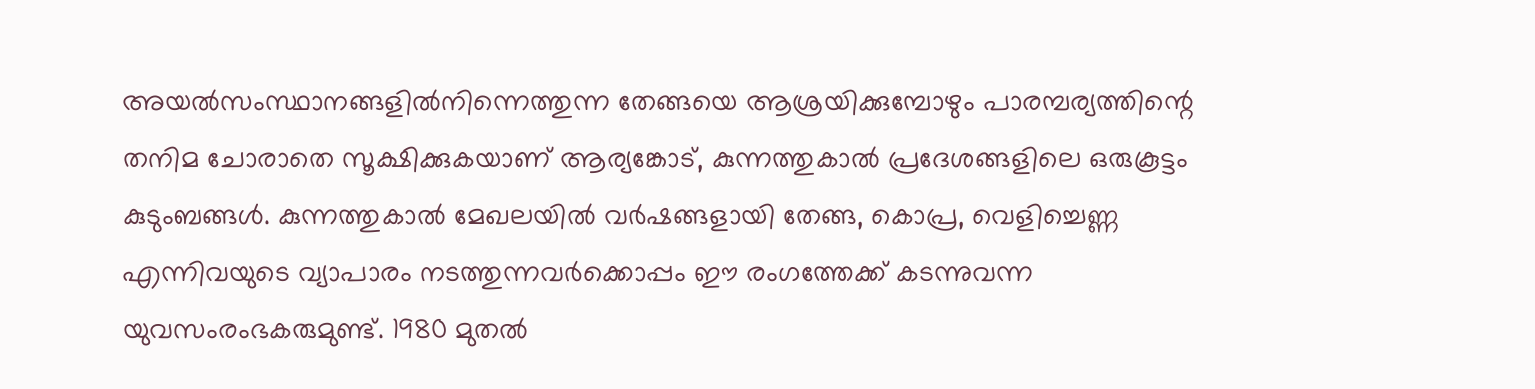അയൽസംസ്ഥാനങ്ങളിൽനിന്നെത്തുന്ന തേങ്ങയെ ആശ്രയിക്കുമ്പോഴും പാരമ്പര്യത്തിന്റെ തനിമ ചോരാതെ സൂക്ഷിക്കുകയാണ് ആര്യങ്കോട്, കുന്നത്തുകാൽ പ്രദേശങ്ങളിലെ ഒരുകൂട്ടം കുടുംബങ്ങൾ. കുന്നത്തുകാൽ മേഖലയിൽ വർഷങ്ങളായി തേങ്ങ, കൊപ്ര, വെളിച്ചെണ്ണ എന്നിവയുടെ വ്യാപാരം നടത്തുന്നവർക്കൊപ്പം ഈ രംഗത്തേക്ക് കടന്നുവന്ന യുവസംരംഭകരുമുണ്ട്. 1980 മുതൽ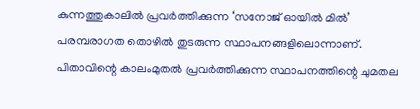കുന്നത്തുകാലിൽ പ്രവർത്തിക്കുന്ന ‘സനോജ് ഓയിൽ മിൽ’ പരമ്പരാഗത തൊഴിൽ തുടരുന്ന സ്ഥാപനങ്ങളിലൊന്നാണ്. പിതാവിന്റെ കാലംമുതൽ പ്രവർത്തിക്കുന്ന സ്ഥാപനത്തിന്റെ ചുമതല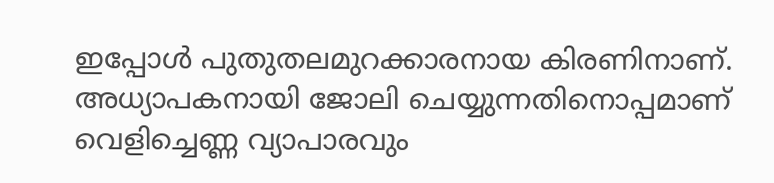ഇപ്പോൾ പുതുതലമുറക്കാരനായ കിരണിനാണ്. അധ്യാപകനായി ജോലി ചെയ്യുന്നതിനൊപ്പമാണ് വെളിച്ചെണ്ണ വ്യാപാരവും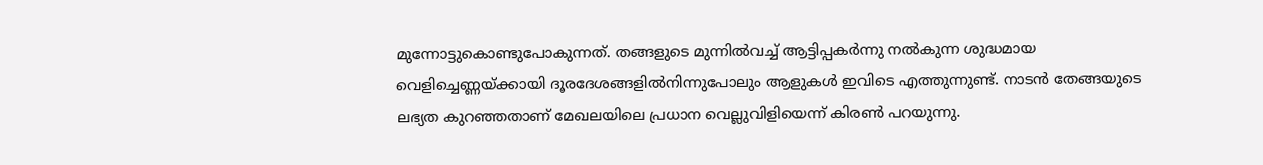മുന്നോട്ടുകൊണ്ടുപോകുന്നത്. തങ്ങളുടെ മുന്നിൽവച്ച് ആട്ടിപ്പകർന്നു നൽകുന്ന ശുദ്ധമായ വെളിച്ചെണ്ണയ്ക്കായി ദൂരദേശങ്ങളിൽനിന്നുപോലും ആളുകൾ ഇവിടെ എത്തുന്നുണ്ട്. നാടൻ തേങ്ങയുടെ ലഭ്യത കുറഞ്ഞതാണ് മേഖലയിലെ പ്രധാന വെല്ലുവിളിയെന്ന് കിരൺ പറയുന്നു.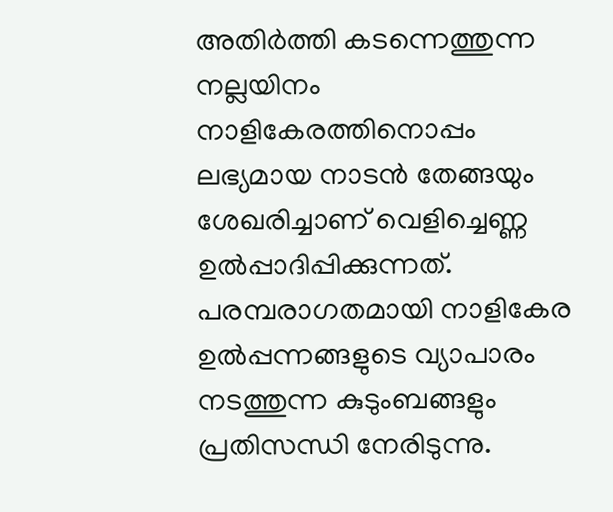അതിർത്തി കടന്നെത്തുന്ന നല്ലയിനം നാളികേരത്തിനൊപ്പം ലഭ്യമായ നാടൻ തേങ്ങയും ശേഖരിച്ചാണ് വെളിച്ചെണ്ണ ഉൽപ്പാദിപ്പിക്കുന്നത്. പരമ്പരാഗതമായി നാളികേര ഉൽപ്പന്നങ്ങളുടെ വ്യാപാരം നടത്തുന്ന കുടുംബങ്ങളും പ്രതിസന്ധി നേരിടുന്നു.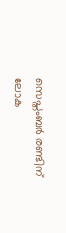സെപ്തംബർ രണ്ടിന് ലോക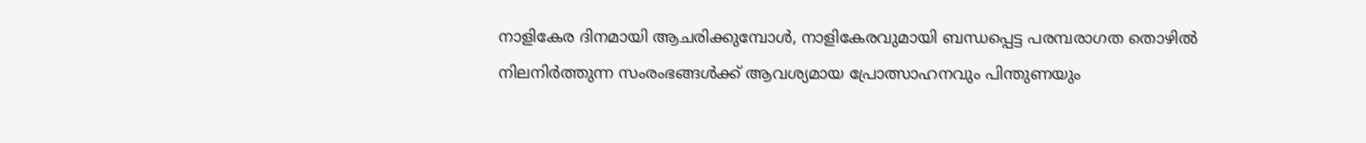നാളികേര ദിനമായി ആചരിക്കുമ്പോൾ, നാളികേരവുമായി ബന്ധപ്പെട്ട പരമ്പരാഗത തൊഴിൽ നിലനിർത്തുന്ന സംരംഭങ്ങൾക്ക് ആവശ്യമായ പ്രോത്സാഹനവും പിന്തുണയും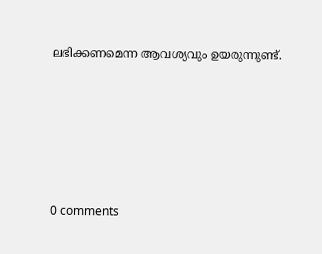ലഭിക്കണമെന്ന ആവശ്യവും ഉയരുന്നുണ്ട്.







0 comments